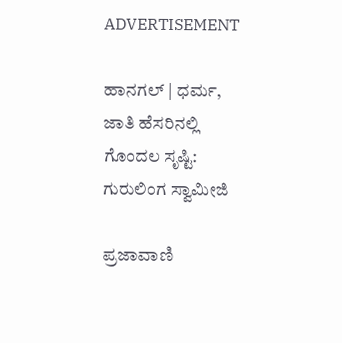ADVERTISEMENT

ಹಾನಗಲ್ | ಧರ್ಮ, ಜಾತಿ ಹೆಸರಿನಲ್ಲಿ ಗೊಂದಲ ಸೃಷ್ಟಿ: ಗುರುಲಿಂಗ ಸ್ವಾಮೀಜಿ

ಪ್ರಜಾವಾಣಿ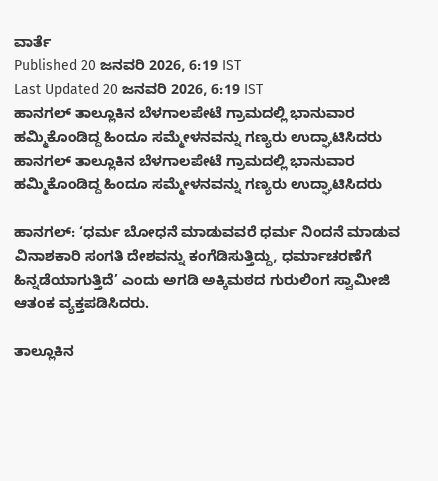ವಾರ್ತೆ
Published 20 ಜನವರಿ 2026, 6:19 IST
Last Updated 20 ಜನವರಿ 2026, 6:19 IST
ಹಾನಗಲ್ ತಾಲ್ಲೂಕಿನ ಬೆಳಗಾಲಪೇಟೆ ಗ್ರಾಮದಲ್ಲಿ ಭಾನುವಾರ ಹಮ್ಮಿಕೊಂಡಿದ್ದ ಹಿಂದೂ ಸಮ್ಮೇಳನವನ್ನು ಗಣ್ಯರು ಉದ್ಘಾಟಿಸಿದರು
ಹಾನಗಲ್ ತಾಲ್ಲೂಕಿನ ಬೆಳಗಾಲಪೇಟೆ ಗ್ರಾಮದಲ್ಲಿ ಭಾನುವಾರ ಹಮ್ಮಿಕೊಂಡಿದ್ದ ಹಿಂದೂ ಸಮ್ಮೇಳನವನ್ನು ಗಣ್ಯರು ಉದ್ಘಾಟಿಸಿದರು

ಹಾನಗಲ್: ‘ಧರ್ಮ ಬೋಧನೆ ಮಾಡುವವರೆ ಧರ್ಮ ನಿಂದನೆ ಮಾಡುವ ವಿನಾಶಕಾರಿ ಸಂಗತಿ ದೇಶವನ್ನು ಕಂಗೆಡಿಸುತ್ತಿದ್ದು, ಧರ್ಮಾಚರಣೆಗೆ ಹಿನ್ನಡೆಯಾಗುತ್ತಿದೆ’ ಎಂದು ಅಗಡಿ ಅಕ್ಕಿಮಠದ ಗುರುಲಿಂಗ ಸ್ವಾಮೀಜಿ ಆತಂಕ ವ್ಯಕ್ತಪಡಿಸಿದರು.

ತಾಲ್ಲೂಕಿನ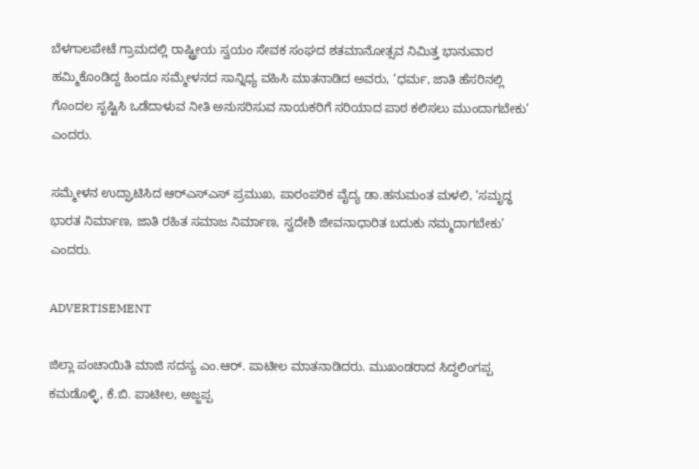ಬೆಳಗಾಲಪೇಟೆ ಗ್ರಾಮದಲ್ಲಿ ರಾಷ್ಟ್ರೀಯ ಸ್ವಯಂ ಸೇವಕ ಸಂಘದ ಶತಮಾನೋತ್ಸವ ನಿಮಿತ್ತ ಭಾನುವಾರ ಹಮ್ಮಿಕೊಂಡಿದ್ದ ಹಿಂದೂ ಸಮ್ಮೇಳನದ ಸಾನ್ನಿಧ್ಯ ವಹಿಸಿ ಮಾತನಾಡಿದ ಅವರು, ‘ಧರ್ಮ, ಜಾತಿ ಹೆಸರಿನಲ್ಲಿ ಗೊಂದಲ ಸೃಷ್ಟಿಸಿ ಒಡೆದಾಳುವ ನೀತಿ ಅನುಸರಿಸುವ ನಾಯಕರಿಗೆ ಸರಿಯಾದ ಪಾಠ ಕಲಿಸಲು ಮುಂದಾಗಬೇಕು’ ಎಂದರು.

ಸಮ್ಮೇಳನ ಉದ್ಘಾಟಿಸಿದ ಆರ್‌ಎಸ್ಎಸ್ ಪ್ರಮುಖ, ಪಾರಂಪರಿಕ ವೈದ್ಯ ಡಾ.ಹನುಮಂತ ಮಳಲಿ, ‘ಸಮೃದ್ಧ ಭಾರತ ನಿರ್ಮಾಣ, ಜಾತಿ ರಹಿತ ಸಮಾಜ ನಿರ್ಮಾಣ, ಸ್ವದೇಶಿ ಜೀವನಾಧಾರಿತ ಬದುಕು ನಮ್ಮದಾಗಬೇಕು’ ಎಂದರು.

ADVERTISEMENT

ಜಿಲ್ಲಾ ಪಂಚಾಯಿತಿ ಮಾಜಿ ಸದಸ್ಯ ಎಂ.ಆರ್. ಪಾಟೀಲ ಮಾತನಾಡಿದರು. ಮುಖಂಡರಾದ ಸಿದ್ದಲಿಂಗಪ್ಪ ಕಮಡೊಳ್ಳಿ, ಕೆ.ಬಿ. ಪಾಟೀಲ, ಅಜ್ಜಪ್ಪ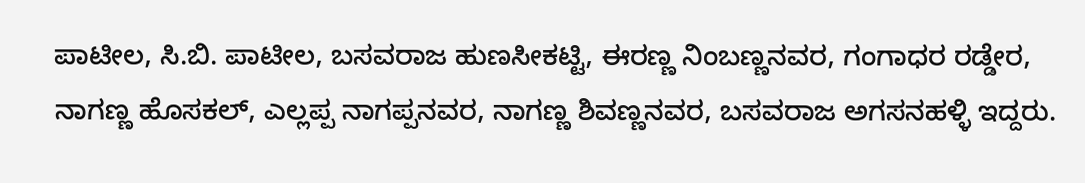ಪಾಟೀಲ, ಸಿ.ಬಿ. ಪಾಟೀಲ, ಬಸವರಾಜ ಹುಣಸೀಕಟ್ಟಿ, ಈರಣ್ಣ ನಿಂಬಣ್ಣನವರ, ಗಂಗಾಧರ ರಡ್ಡೇರ, ನಾಗಣ್ಣ ಹೊಸಕಲ್, ಎಲ್ಲಪ್ಪ ನಾಗಪ್ಪನವರ, ನಾಗಣ್ಣ ಶಿವಣ್ಣನವರ, ಬಸವರಾಜ ಅಗಸನಹಳ್ಳಿ ಇದ್ದರು.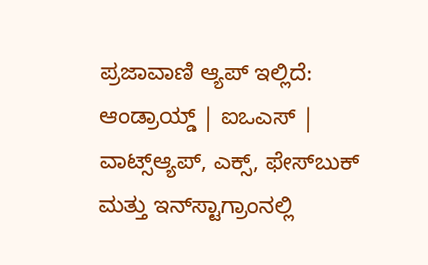ಪ್ರಜಾವಾಣಿ ಆ್ಯಪ್ ಇಲ್ಲಿದೆ: ಆಂಡ್ರಾಯ್ಡ್ | ಐಒಎಸ್ | ವಾಟ್ಸ್ಆ್ಯಪ್, ಎಕ್ಸ್, ಫೇಸ್‌ಬುಕ್ ಮತ್ತು ಇನ್‌ಸ್ಟಾಗ್ರಾಂನಲ್ಲಿ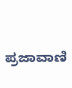ಪ್ರಜಾವಾಣಿ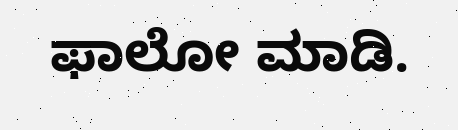ಫಾಲೋ ಮಾಡಿ.